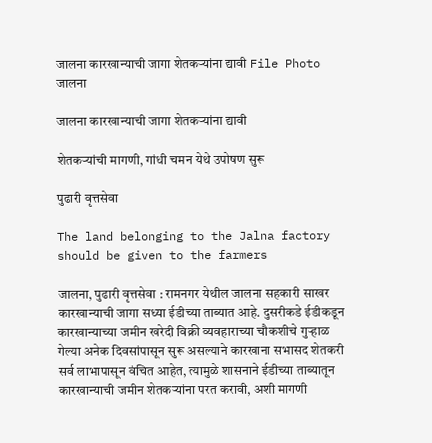जालना कारखान्याची जागा शेतकऱ्यांना द्यावी File Photo
जालना

जालना कारखान्याची जागा शेतकऱ्यांना द्यावी

शेतकऱ्यांची मागणी, गांधी चमन येथे उपोषण सुरू

पुढारी वृत्तसेवा

The land belonging to the Jalna factory should be given to the farmers

जालना, पुढारी वृत्तसेवा : रामनगर येथील जालना सहकारी साखर कारखान्याची जागा सध्या ईडीच्या ताब्यात आहे. दुसरीकडे ईडीकडून कारखान्याच्या जमीन खरेदी विक्री व्यवहाराच्या चौकशीचे गुऱ्हाळ गेल्या अनेक दिवसांपासून सुरू असल्याने कारखाना सभासद शेतकरी सर्व लाभापासून वंचित आहेत, त्यामुळे शासनाने ईडीच्या ताब्यातून कारखान्याची जमीन शेतकऱ्यांना परत करावी, अशी मागणी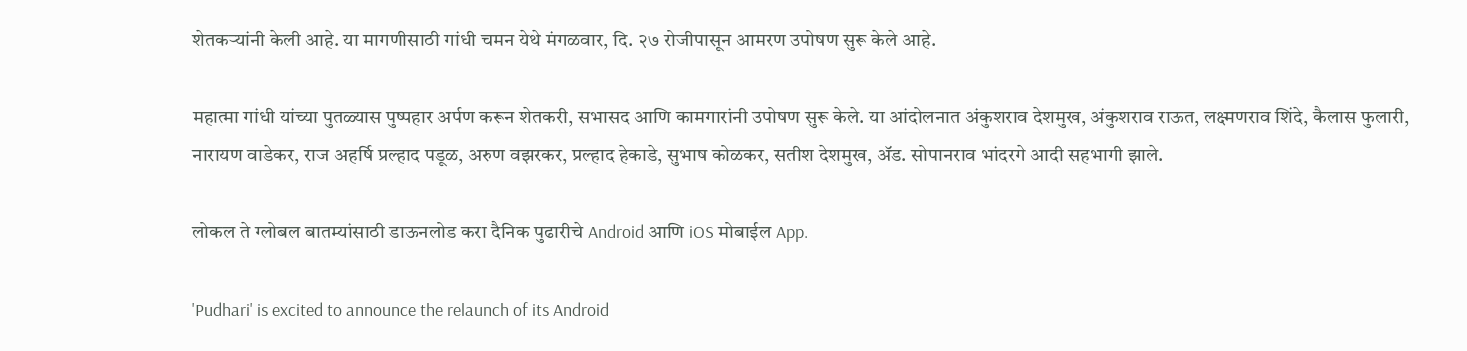शेतकऱ्यांनी केली आहे. या मागणीसाठी गांधी चमन येथे मंगळवार, दि. २७ रोजीपासून आमरण उपोषण सुरू केले आहे.

महात्मा गांधी यांच्या पुतळ्यास पुष्पहार अर्पण करून शेतकरी, सभासद आणि कामगारांनी उपोषण सुरू केले. या आंदोलनात अंकुशराव देशमुख, अंकुशराव राऊत, लक्ष्मणराव शिंदे, कैलास फुलारी, नारायण वाडेकर, राज अहर्षि प्रल्हाद पडूळ, अरुण वझरकर, प्रल्हाद हेकाडे, सुभाष कोळकर, सतीश देशमुख, ॲड. सोपानराव भांदरगे आदी सहभागी झाले.

लोकल ते ग्लोबल बातम्यांसाठी डाऊनलोड करा दैनिक पुढारीचे Android आणि iOS मोबाईल App.

'Pudhari' is excited to announce the relaunch of its Android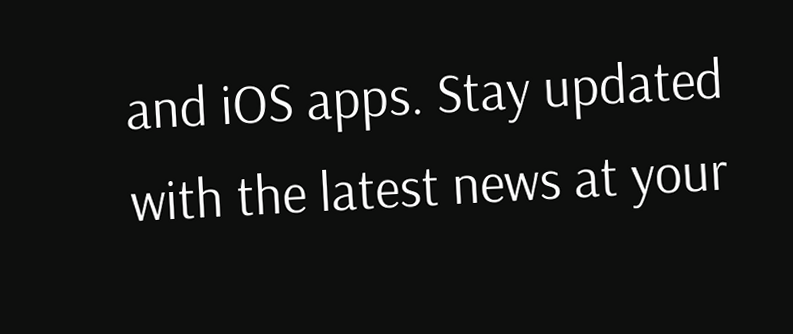and iOS apps. Stay updated with the latest news at your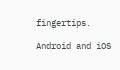fingertips.

Android and iOS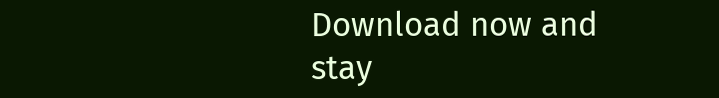Download now and stay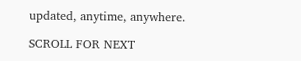updated, anytime, anywhere.

SCROLL FOR NEXT